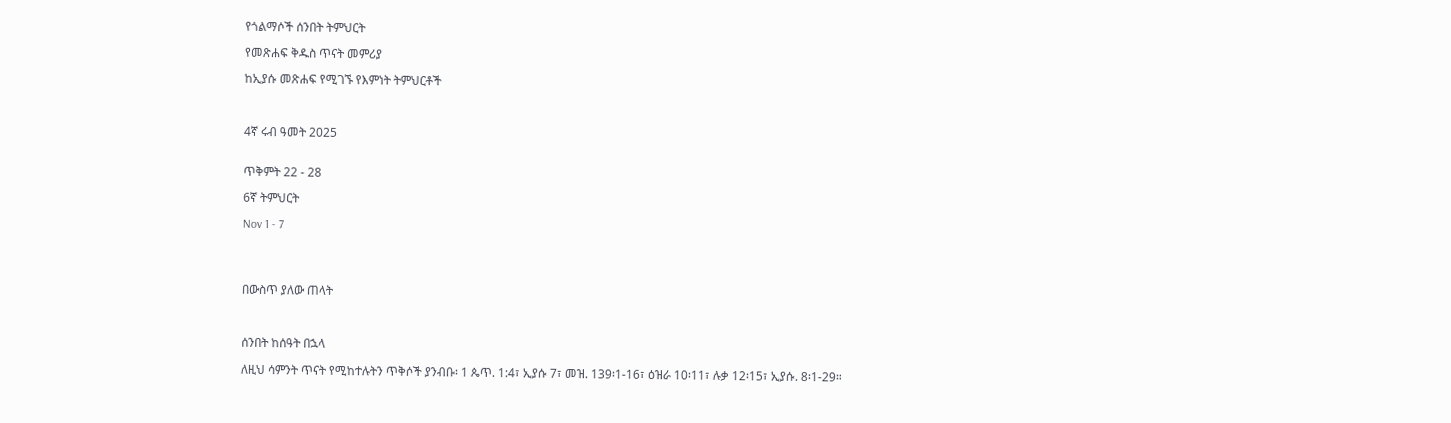የጎልማሶች ሰንበት ትምህርት

የመጽሐፍ ቅዱስ ጥናት መምሪያ

ከኢያሱ መጽሐፍ የሚገኙ የእምነት ትምህርቶች



4ኛ ሩብ ዓመት 2025


ጥቅምት 22 - 28

6ኛ ትምህርት

Nov 1 - 7




በውስጥ ያለው ጠላት



ሰንበት ከሰዓት በኋላ

ለዚህ ሳምንት ጥናት የሚከተሉትን ጥቅሶች ያንብቡ፡ 1 ጴጥ. 1:4፣ ኢያሱ 7፣ መዝ. 139፡1-16፣ ዕዝራ 10፡11፣ ሉቃ 12፡15፣ ኢያሱ. 8፡1-29።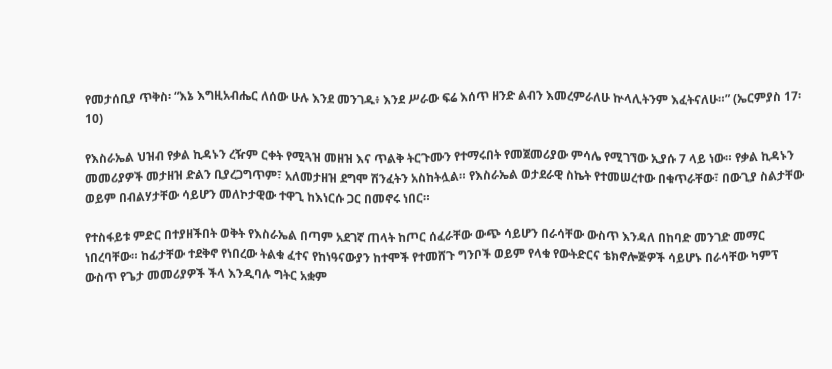የመታሰቢያ ጥቅስ፡ “እኔ እግዚአብሔር ለሰው ሁሉ እንደ መንገዱ፥ እንደ ሥራው ፍሬ እሰጥ ዘንድ ልብን እመረምራለሁ ኵላሊትንም እፈትናለሁ።” (ኤርምያስ 17፡10)

የእስራኤል ህዝብ የቃል ኪዳኑን ረዥም ርቀት የሚጓዝ መዘዝ እና ጥልቅ ትርጉሙን የተማሩበት የመጀመሪያው ምሳሌ የሚገኘው ኢያሱ 7 ላይ ነው። የቃል ኪዳኑን መመሪያዎች መታዘዝ ድልን ቢያረጋግጥም፣ አለመታዘዝ ደግሞ ሽንፈትን አስከትሏል። የእስራኤል ወታደራዊ ስኬት የተመሠረተው በቁጥራቸው፣ በውጊያ ስልታቸው ወይም በብልሃታቸው ሳይሆን መለኮታዊው ተዋጊ ከእነርሱ ጋር በመኖሩ ነበር።

የተስፋይቱ ምድር በተያዘችበት ወቅት የእስራኤል በጣም አደገኛ ጠላት ከጦር ሰፈራቸው ውጭ ሳይሆን በራሳቸው ውስጥ እንዳለ በከባድ መንገድ መማር ነበረባቸው። ከፊታቸው ተደቅኖ የነበረው ትልቁ ፈተና የከነዓናውያን ከተሞች የተመሸጉ ግንቦች ወይም የላቁ የውትድርና ቴክኖሎጅዎች ሳይሆኑ በራሳቸው ካምፕ ውስጥ የጌታ መመሪያዎች ችላ እንዲባሉ ግትር አቋም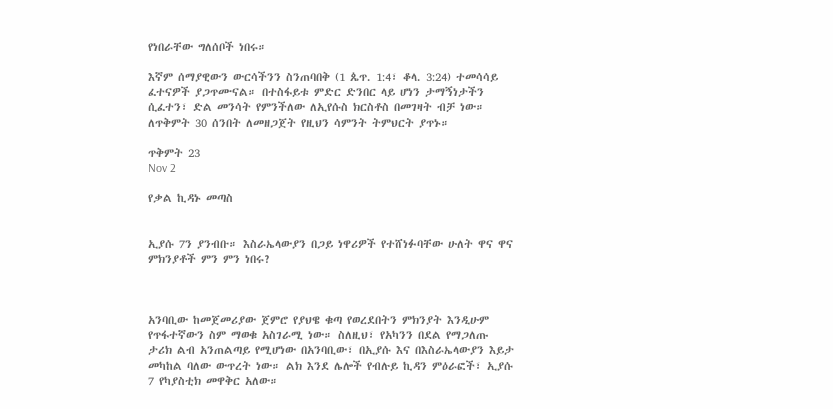የነበራቸው ግለሰቦች ነበሩ።

እኛም ሰማያዊውን ውርሳችንን ስንጠባበቅ (1 ጴጥ. 1:4፣ ቆላ. 3:24) ተመሳሳይ ፈተናዎች ያጋጥሙናል። በተስፋይቱ ምድር ድንበር ላይ ሆነን ታማኝነታችን ሲፈተን፣ ድል መንሳት የምንችለው ለኢየሱስ ክርስቶስ በመገዛት ብቻ ነው። ለጥቅምት 30 ሰንበት ለመዘጋጀት የዚህን ሳምንት ትምህርት ያጥኑ።

ጥቅምት 23
Nov 2

የቃል ኪዳኑ መጣስ


ኢያሱ 7ን ያንብቡ። እስራኤላውያን በጋይ ነዋሪዎች የተሸነፉባቸው ሁለት ዋና ዋና ምክንያቶች ምን ምን ነበሩ?



አንባቢው ከመጀመሪያው ጀምሮ የያህዌ ቁጣ የወረደበትን ምክንያት እንዲሁም የጥፋተኛውን ስም ማወቁ አስገራሚ ነው። ስለዚህ፣ የአካንን በደል የማጋለጡ ታሪክ ልብ አንጠልጣይ የሚሆነው በአንባቢው፣ በኢያሱ እና በእስራኤላውያን እይታ መካከል ባለው ውጥረት ነው። ልክ እንደ ሌሎች የብሉይ ኪዳን ምዕራፎች፣ ኢያሱ 7 የካያስቲክ መዋቅር አለው።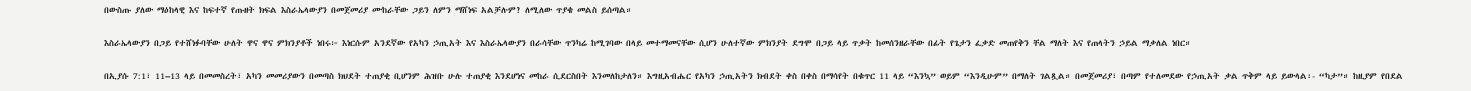በውስጡ ያለው ማዕከላዊ እና ከፍተኛ የጡዘት ክፍል እስራኤላውያን በመጀመሪያ ሙከራቸው ጋይን ለምን ማሸነፍ አልቻሉም? ለሚለው ጥያቄ መልስ ይሰጣል።

እስራኤላውያን በጋይ የተሸነፉባቸው ሁለት ዋና ዋና ምክንያቶች ነበሩ፦ እነርሱም አንደኛው የአካን ኃጢአት እና እስራኤላውያን በራሳቸው ጥንካሬ ከሚገባው በላይ መተማመናቸው ሲሆን ሁለተኛው ምክንያት ደግሞ በጋይ ላይ ጥቃት ከመሰንዘራቸው በፊት የጌታን ፈቃድ መጠየቅን ቸል ማለት እና የጠላትን ኃይል ማቃለል ነበር።

በኢያሱ 7:1፣ 11–13 ላይ በመመስረት፣ አካን መመሪያውን በመጣስ ክህደት ተጠያቂ ቢሆንም ሕዝቡ ሁሉ ተጠያቂ እንደሆነና መከራ ሲደርስበት እንመለከታለን። እግዚአብሔር የአካን ኃጢአትን ክብደት ቀስ በቀስ በማሳየት በቁጥር 11 ላይ “እንኳ” ወይም “እንዲሁም” በማለት ገልጿል። በመጀመሪያ፣ በጣም የተለመደው የኃጢአት ቃል ጥቅም ላይ ይውላል፡- “ካታ”። ከዚያም የበደል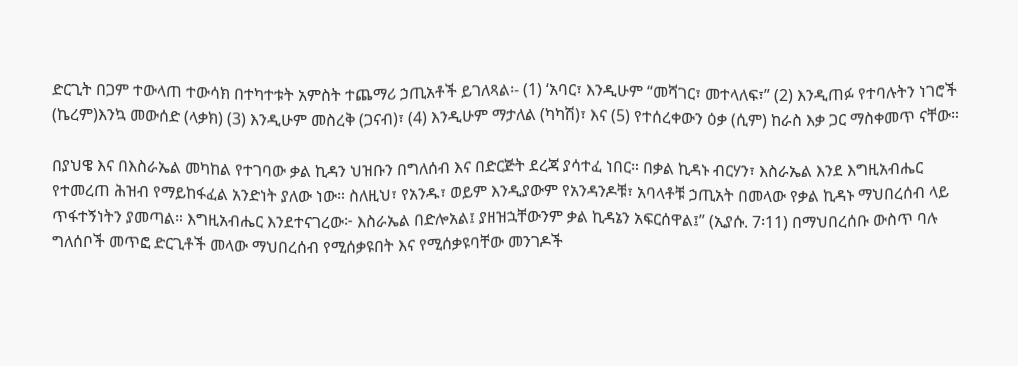ድርጊት በጋም ተውላጠ ተውሳክ በተካተቱት አምስት ተጨማሪ ኃጢአቶች ይገለጻል፡- (1) ‘አባር፣ እንዲሁም “መሻገር፣ መተላለፍ፣” (2) እንዲጠፉ የተባሉትን ነገሮች (ኬረም)እንኳ መውሰድ (ላቃክ) (3) እንዲሁም መስረቅ (ጋናብ)፣ (4) እንዲሁም ማታለል (ካካሽ)፣ እና (5) የተሰረቀውን ዕቃ (ሲም) ከራስ እቃ ጋር ማስቀመጥ ናቸው።

በያህዌ እና በእስራኤል መካከል የተገባው ቃል ኪዳን ህዝቡን በግለሰብ እና በድርጅት ደረጃ ያሳተፈ ነበር። በቃል ኪዳኑ ብርሃን፣ እስራኤል እንደ እግዚአብሔር የተመረጠ ሕዝብ የማይከፋፈል አንድነት ያለው ነው። ስለዚህ፣ የአንዱ፣ ወይም እንዲያውም የአንዳንዶቹ፣ አባላቶቹ ኃጢአት በመላው የቃል ኪዳኑ ማህበረሰብ ላይ ጥፋተኝነትን ያመጣል። እግዚአብሔር እንደተናገረው፦ እስራኤል በድሎአል፤ ያዘዝኋቸውንም ቃል ኪዳኔን አፍርሰዋል፤” (ኢያሱ. 7፡11) በማህበረሰቡ ውስጥ ባሉ ግለሰቦች መጥፎ ድርጊቶች መላው ማህበረሰብ የሚሰቃዩበት እና የሚሰቃዩባቸው መንገዶች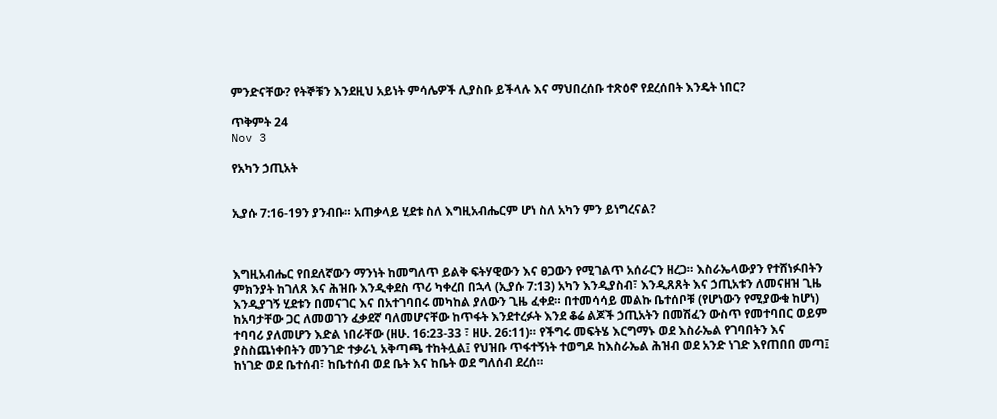ምንድናቸው? የትኞቹን እንደዚህ አይነት ምሳሌዎች ሊያስቡ ይችላሉ እና ማህበረሰቡ ተጽዕኖ የደረሰበት እንዴት ነበር?

ጥቅምት 24
Nov 3

የአካን ኃጢአት


ኢያሱ 7:16-19ን ያንብቡ። አጠቃላይ ሂደቱ ስለ እግዚአብሔርም ሆነ ስለ አካን ምን ይነግረናል?



እግዚአብሔር የበደለኛውን ማንነት ከመግለጥ ይልቅ ፍትሃዊውን እና ፀጋውን የሚገልጥ አሰራርን ዘረጋ። እስራኤላውያን የተሸነፉበትን ምክንያት ከገለጸ እና ሕዝቡ እንዲቀደስ ጥሪ ካቀረበ በኋላ (ኢያሱ 7:13) አካን እንዲያስብ፣ እንዲጸጸት እና ኃጢአቱን ለመናዘዝ ጊዜ እንዲያገኝ ሂደቱን በመናገር እና በአተገባበሩ መካከል ያለውን ጊዜ ፈቀደ። በተመሳሳይ መልኩ ቤተሰቦቹ (የሆነውን የሚያውቁ ከሆነ) ከአባታቸው ጋር ለመወገን ፈቃደኛ ባለመሆናቸው ከጥፋት እንደተረፉት እንደ ቆሬ ልጆች ኃጢአትን በመሽፈን ውስጥ የመተባበር ወይም ተባባሪ ያለመሆን እድል ነበራቸው (ዘሁ. 16:23-33 ፣ ዘሁ. 26:11)። የችግሩ መፍትሄ እርግማኑ ወደ እስራኤል የገባበትን እና ያስስጨነቀበትን መንገድ ተቃራኒ አቅጣጫ ተከትሏል፤ የህዝቡ ጥፋተኝነት ተወግዶ ከእስራኤል ሕዝብ ወደ አንድ ነገድ እየጠበበ መጣ፤ ከነገድ ወደ ቤተሰብ፣ ከቤተሰብ ወደ ቤት እና ከቤት ወደ ግለሰብ ደረሰ።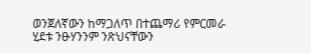ወንጀለኛውን ከማጋለጥ በተጨማሪ የምርመራ ሂደቱ ንፁሃንንም ንጽህናቸውን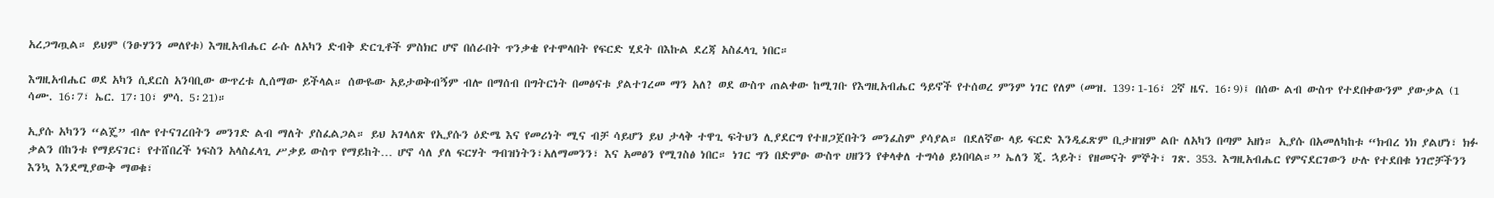አረጋግጧል። ይህም (ንፁሃንን መለየቱ) እግዚአብሔር ራሱ ለአካን ድብቅ ድርጊቶች ምስክር ሆኖ በሰራበት ጥንቃቄ የተሞላበት የፍርድ ሂደት በእኩል ደረጃ አስፈላጊ ነበር።

እግዚአብሔር ወደ አካን ሲደርስ አንባቢው ውጥረቱ ሊሰማው ይችላል። ሰውዬው አይታወቅብኝም ብሎ በማሰብ በግትርነት በመፅናቱ ያልተገረመ ማን አለ? ወደ ውስጥ ጠልቀው ከሚገቡ የእግዚአብሔር ዓይኖች የተሰወረ ምንም ነገር የለም (መዝ. 139፡1-16፣ 2ኛ ዜና. 16፡9)፤ በሰው ልብ ውስጥ የተደበቀውንም ያውቃል (1 ሳሙ. 16፡7፣ ኤር. 17፡10፣ ምሳ. 5፡21)።

ኢያሱ አካንን “ልጄ” ብሎ የተናገረበትን መንገድ ልብ ማለት ያስፈልጋል። ይህ አገላለጽ የኢያሱን ዕድሜ እና የመሪነት ሚና ብቻ ሳይሆን ይህ ታላቅ ተዋጊ ፍትህን ሊያደርግ የተዘጋጀበትን መንፈስም ያሳያል። በደለኛው ላይ ፍርድ እንዲፈጽም ቢታዘዝም ልቡ ለአካን በጣም አዘነ። ኢያሱ በአመለካከቱ “ክብረ ነክ ያልሆነ፣ ክፉ ቃልን በከንቱ የማይናገር፣ የተሸበረች ነፍስን አላስፈላጊ ሥቃይ ውስጥ የማይከት… ሆኖ ሳለ ያለ ፍርሃት ግብዝነትን፣አለማመንን፣ እና አመፅን የሚገስፅ ነበር። ነገር ግን በድምፁ ውስጥ ሀዘንን የቀላቀለ ተግሳፅ ይነበባል።” ኤለን ጂ. ኋይት፣ የዘመናት ምኞት፣ ገጽ. 353. እግዚአብሔር የምናደርገውን ሁሉ የተደበቁ ነገሮቻችንን እንኳ እንደሚያውቅ ማወቁ፣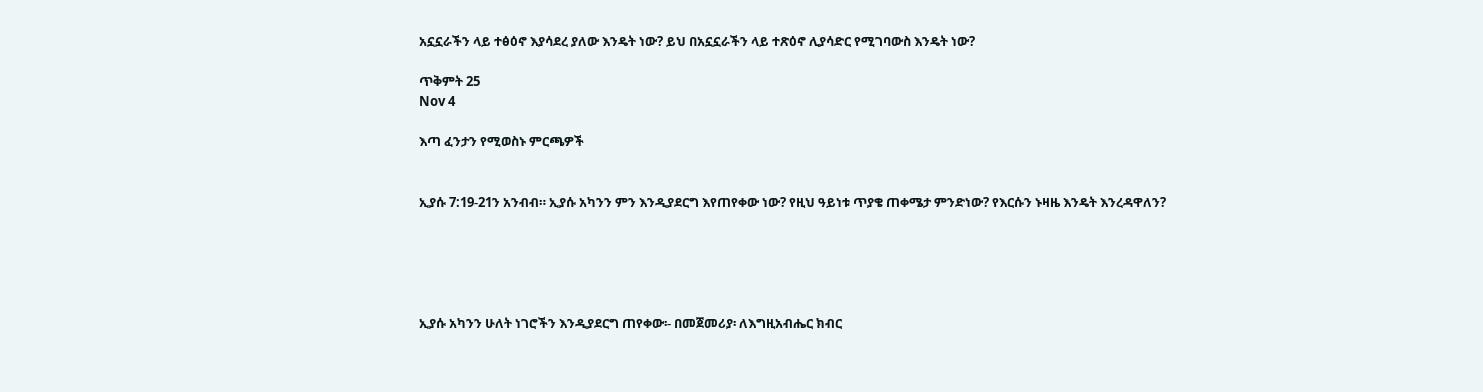አኗኗራችን ላይ ተፅዕኖ እያሳደረ ያለው እንዴት ነው? ይህ በአኗኗራችን ላይ ተጽዕኖ ሊያሳድር የሚገባውስ እንዴት ነው?

ጥቅምት 25
Nov 4

እጣ ፈንታን የሚወስኑ ምርጫዎች


ኢያሱ 7:19-21ን አንብብ። ኢያሱ አካንን ምን እንዲያደርግ እየጠየቀው ነው? የዚህ ዓይነቱ ጥያቄ ጠቀሜታ ምንድነው? የእርሱን ኑዛዜ እንዴት እንረዳዋለን?





ኢያሱ አካንን ሁለት ነገሮችን እንዲያደርግ ጠየቀው፡- በመጀመሪያ፡ ለእግዚአብሔር ክብር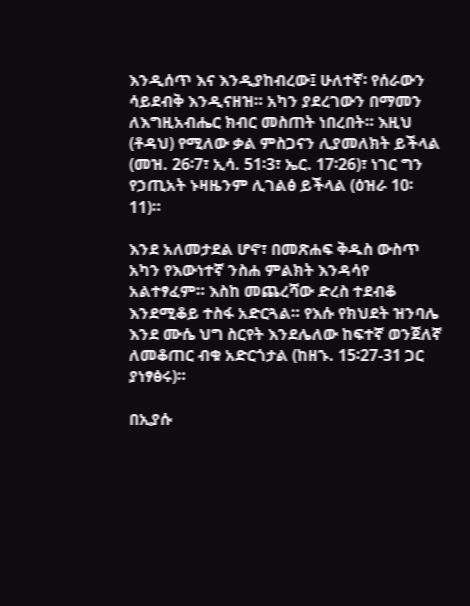እንዲሰጥ እና እንዲያከብረው፤ ሁለተኛ፡ የሰራውን ሳይደብቅ እንዲናዘዝ። አካን ያደረገውን በማመን ለእግዚአብሔር ክብር መስጠት ነበረበት። እዚህ (ቶዳህ) የሚለው ቃል ምስጋናን ሊያመለክት ይችላል (መዝ. 26፡7፣ ኢሳ. 51፡3፣ ኤር. 17፡26)፣ ነገር ግን የኃጢአት ኑዛዜንም ሊገልፅ ይችላል (ዕዝራ 10፡11)።

እንደ አለመታደል ሆኖ፣ በመጽሐፍ ቅዱስ ውስጥ አካን የእውነተኛ ንስሐ ምልክት እንዳሳየ አልተፃፈም። እስከ መጨረሻው ድረስ ተደብቆ እንደሚቆይ ተስፋ አድርጓል። የእሱ የክህደት ዝንባሌ እንደ ሙሴ ህግ ስርየት እንደሌለው ከፍተኛ ወንጀለኛ ለመቆጠር ብቁ አድርጎታል (ከዘኁ. 15፡27-31 ጋር ያነፃፅሩ)።

በኢያሱ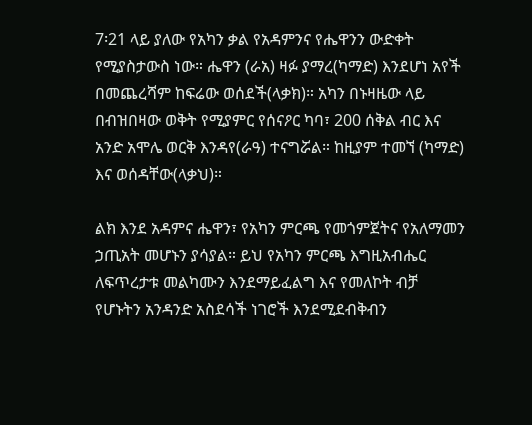7፡21 ላይ ያለው የአካን ቃል የአዳምንና የሔዋንን ውድቀት የሚያስታውስ ነው። ሔዋን (ራአ) ዛፉ ያማረ(ካማድ) እንደሆነ አየች በመጨረሻም ከፍሬው ወሰደች(ላቃክ)። አካን በኑዛዜው ላይ በብዝበዛው ወቅት የሚያምር የሰናዖር ካባ፣ 200 ሰቅል ብር እና አንድ አሞሌ ወርቅ እንዳየ(ራዓ) ተናግሯል። ከዚያም ተመኘ (ካማድ) እና ወሰዳቸው(ላቃህ)።

ልክ እንደ አዳምና ሔዋን፣ የአካን ምርጫ የመጎምጀትና የአለማመን ኃጢአት መሆኑን ያሳያል። ይህ የአካን ምርጫ እግዚአብሔር ለፍጥረታቱ መልካሙን እንደማይፈልግ እና የመለኮት ብቻ የሆኑትን አንዳንድ አስደሳች ነገሮች እንደሚደብቅብን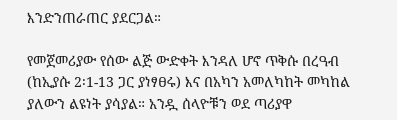እንድንጠራጠር ያደርጋል።

የመጀመሪያው የሰው ልጅ ውድቀት እንዳለ ሆኖ ጥቅሱ በረዓብ (ከኢያሱ 2፡1-13 ጋር ያነፃፀሩ) እና በአካን አመለካከት መካከል ያለውን ልዩነት ያሳያል። አንዷ ሰላዮቹን ወደ ጣሪያዋ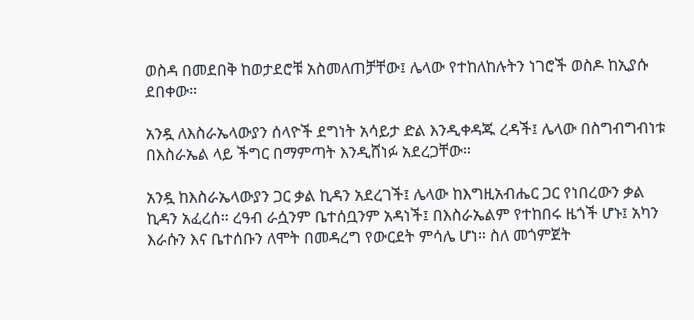ወስዳ በመደበቅ ከወታደሮቹ አስመለጠቻቸው፤ ሌላው የተከለከሉትን ነገሮች ወስዶ ከኢያሱ ደበቀው።

አንዷ ለእስራኤላውያን ሰላዮች ደግነት አሳይታ ድል እንዲቀዳጁ ረዳች፤ ሌላው በስግብግብነቱ በእስራኤል ላይ ችግር በማምጣት እንዲሸነፉ አደረጋቸው።

አንዷ ከእስራኤላውያን ጋር ቃል ኪዳን አደረገች፤ ሌላው ከእግዚአብሔር ጋር የነበረውን ቃል ኪዳን አፈረሰ። ረዓብ ራሷንም ቤተሰቧንም አዳነች፤ በእስራኤልም የተከበሩ ዜጎች ሆኑ፤ አካን እራሱን እና ቤተሰቡን ለሞት በመዳረግ የውርደት ምሳሌ ሆነ። ስለ መጎምጀት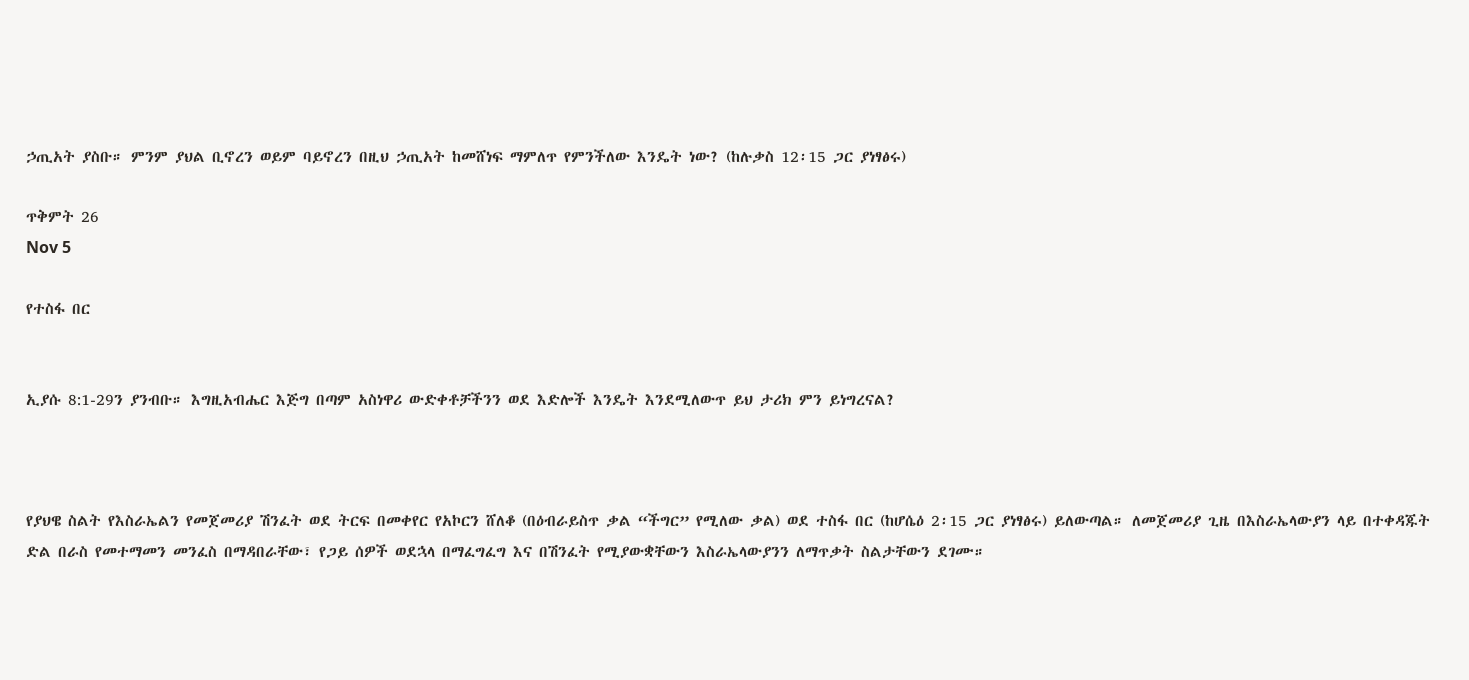ኃጢአት ያስቡ። ምንም ያህል ቢኖረን ወይም ባይኖረን በዚህ ኃጢአት ከመሸነፍ ማምለጥ የምንችለው እንዴት ነው? (ከሉቃስ 12፡15 ጋር ያነፃፅሩ)

ጥቅምት 26
Nov 5

የተስፋ በር


ኢያሱ 8:1-29ን ያንብቡ። እግዚአብሔር እጅግ በጣም አስነዋሪ ውድቀቶቻችንን ወደ እድሎች እንዴት እንደሚለውጥ ይህ ታሪክ ምን ይነግረናል?



የያህዌ ስልት የእስራኤልን የመጀመሪያ ሽንፈት ወደ ትርፍ በመቀየር የአኮርን ሸለቆ (በዕብራይስጥ ቃል “ችግር” የሚለው ቃል) ወደ ተስፋ በር (ከሆሴዕ 2፡15 ጋር ያነፃፅሩ) ይለውጣል። ለመጀመሪያ ጊዜ በእስራኤላውያን ላይ በተቀዳጁት ድል በራስ የመተማመን መንፈስ በማዳበራቸው፣ የጋይ ሰዎች ወደኋላ በማፈግፈግ እና በሽንፈት የሚያውቋቸውን እስራኤላውያንን ለማጥቃት ስልታቸውን ደገሙ።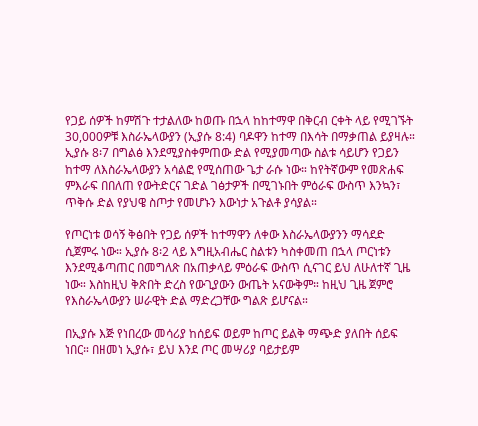የጋይ ሰዎች ከምሽጉ ተታልለው ከወጡ በኋላ ከከተማዋ በቅርብ ርቀት ላይ የሚገኙት 30,000ዎቹ እስራኤላውያን (ኢያሱ 8:4) ባዶዋን ከተማ በእሳት በማቃጠል ይያዛሉ። ኢያሱ 8፡7 በግልፅ እንደሚያስቀምጠው ድል የሚያመጣው ስልቱ ሳይሆን የጋይን ከተማ ለእስራኤላውያን አሳልፎ የሚሰጠው ጌታ ራሱ ነው። ከየትኛውም የመጽሐፍ ምእራፍ በበለጠ የውትድርና ገድል ገፅታዎች በሚገኑበት ምዕራፍ ውስጥ እንኳን፣ ጥቅሱ ድል የያህዌ ስጦታ የመሆኑን እውነታ አጉልቶ ያሳያል።

የጦርነቱ ወሳኝ ቅፅበት የጋይ ሰዎች ከተማዋን ለቀው እስራኤላውያንን ማሳደድ ሲጀምሩ ነው። ኢያሱ 8፡2 ላይ እግዚአብሔር ስልቱን ካስቀመጠ በኋላ ጦርነቱን እንደሚቆጣጠር በመግለጽ በአጠቃላይ ምዕራፍ ውስጥ ሲናገር ይህ ለሁለተኛ ጊዜ ነው። እስከዚህ ቅጽበት ድረስ የውጊያውን ውጤት አናውቅም። ከዚህ ጊዜ ጀምሮ የእስራኤላውያን ሠራዊት ድል ማድረጋቸው ግልጽ ይሆናል።

በኢያሱ እጅ የነበረው መሳሪያ ከሰይፍ ወይም ከጦር ይልቅ ማጭድ ያለበት ሰይፍ ነበር። በዘመነ ኢያሱ፣ ይህ እንደ ጦር መሣሪያ ባይታይም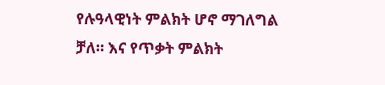የሉዓላዊነት ምልክት ሆኖ ማገለግል ቻለ። እና የጥቃት ምልክት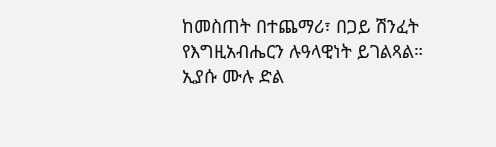ከመስጠት በተጨማሪ፣ በጋይ ሽንፈት የእግዚአብሔርን ሉዓላዊነት ይገልጻል። ኢያሱ ሙሉ ድል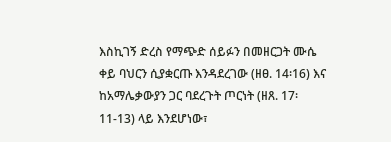እስኪገኝ ድረስ የማጭድ ሰይፉን በመዘርጋት ሙሴ ቀይ ባህርን ሲያቋርጡ እንዳደረገው (ዘፀ. 14፡16) እና ከአማሌቃውያን ጋር ባደረጉት ጦርነት (ዘጸ. 17፡ 11-13) ላይ እንደሆነው፣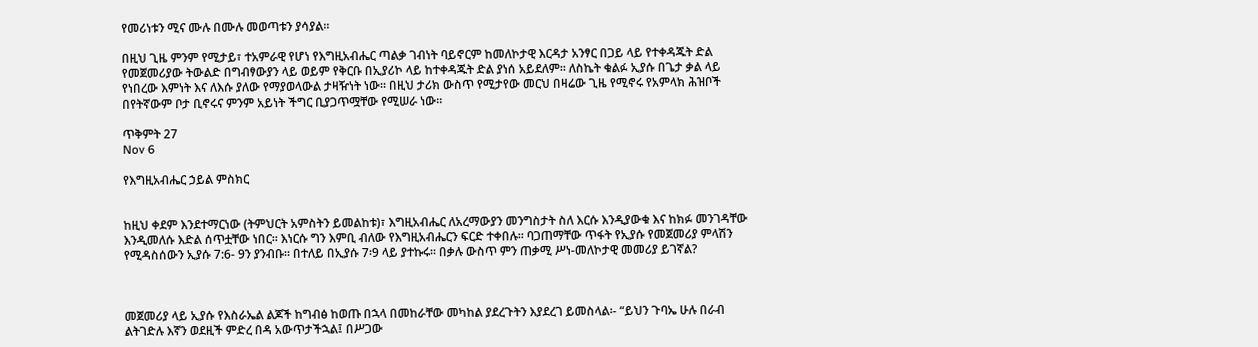የመሪነቱን ሚና ሙሉ በሙሉ መወጣቱን ያሳያል።

በዚህ ጊዜ ምንም የሚታይ፣ ተአምራዊ የሆነ የእግዚአብሔር ጣልቃ ገብነት ባይኖርም ከመለኮታዊ እርዳታ አንፃር በጋይ ላይ የተቀዳጁት ድል የመጀመሪያው ትውልድ በግብፃውያን ላይ ወይም የቅርቡ በኢያሪኮ ላይ ከተቀዳጁት ድል ያነሰ አይደለም። ለስኬት ቁልፉ ኢያሱ በጌታ ቃል ላይ የነበረው እምነት እና ለእሱ ያለው የማያወላውል ታዛዥነት ነው። በዚህ ታሪክ ውስጥ የሚታየው መርህ በዛሬው ጊዜ የሚኖሩ የአምላክ ሕዝቦች በየትኛውም ቦታ ቢኖሩና ምንም አይነት ችግር ቢያጋጥሟቸው የሚሠራ ነው።

ጥቅምት 27
Nov 6

የእግዚአብሔር ኃይል ምስክር


ከዚህ ቀደም እንደተማርነው (ትምህርት አምስትን ይመልከቱ)፣ እግዚአብሔር ለአረማውያን መንግስታት ስለ እርሱ እንዲያውቁ እና ከክፉ መንገዳቸው እንዲመለሱ እድል ሰጥቷቸው ነበር። እነርሱ ግን እምቢ ብለው የእግዚአብሔርን ፍርድ ተቀበሉ። ባጋጠማቸው ጥፋት የኢያሱ የመጀመሪያ ምላሽን የሚዳስሰውን ኢያሱ 7:6- 9ን ያንብቡ። በተለይ በኢያሱ 7፡9 ላይ ያተኩሩ። በቃሉ ውስጥ ምን ጠቃሚ ሥነ-መለኮታዊ መመሪያ ይገኛል?



መጀመሪያ ላይ ኢያሱ የእስራኤል ልጆች ከግብፅ ከወጡ በኋላ በመከራቸው መካከል ያደረጉትን እያደረገ ይመስላል፡- “ይህን ጉባኤ ሁሉ በራብ ልትገድሉ እኛን ወደዚች ምድረ በዳ አውጥታችኋል፤ በሥጋው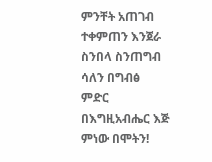ምንቸት አጠገብ ተቀምጠን እንጀራ ስንበላ ስንጠግብ ሳለን በግብፅ ምድር በእግዚአብሔር እጅ ምነው በሞትን!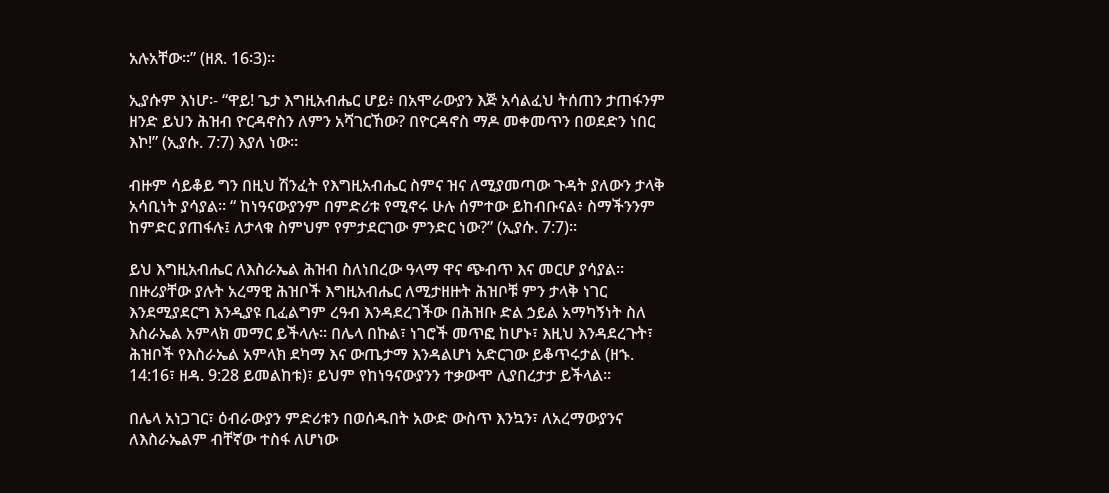አሉአቸው።” (ዘጸ. 16፡3)።

ኢያሱም እነሆ፡- “ዋይ! ጌታ እግዚአብሔር ሆይ፥ በአሞራውያን እጅ አሳልፈህ ትሰጠን ታጠፋንም ዘንድ ይህን ሕዝብ ዮርዳኖስን ለምን አሻገርኸው? በዮርዳኖስ ማዶ መቀመጥን በወደድን ነበር እኮ!” (ኢያሱ. 7:7) እያለ ነው።

ብዙም ሳይቆይ ግን በዚህ ሽንፈት የእግዚአብሔር ስምና ዝና ለሚያመጣው ጉዳት ያለውን ታላቅ አሳቢነት ያሳያል። “ ከነዓናውያንም በምድሪቱ የሚኖሩ ሁሉ ሰምተው ይከብቡናል፥ ስማችንንም ከምድር ያጠፋሉ፤ ለታላቁ ስምህም የምታደርገው ምንድር ነው?” (ኢያሱ. 7:7)።

ይህ እግዚአብሔር ለእስራኤል ሕዝብ ስለነበረው ዓላማ ዋና ጭብጥ እና መርሆ ያሳያል። በዙሪያቸው ያሉት አረማዊ ሕዝቦች እግዚአብሔር ለሚታዘዙት ሕዝቦቹ ምን ታላቅ ነገር እንደሚያደርግ እንዲያዩ ቢፈልግም ረዓብ እንዳደረገችው በሕዝቡ ድል ኃይል አማካኝነት ስለ እስራኤል አምላክ መማር ይችላሉ። በሌላ በኩል፣ ነገሮች መጥፎ ከሆኑ፣ እዚህ እንዳደረጉት፣ ሕዝቦች የእስራኤል አምላክ ደካማ እና ውጤታማ እንዳልሆነ አድርገው ይቆጥሩታል (ዘኁ. 14:16፣ ዘዳ. 9:28 ይመልከቱ)፣ ይህም የከነዓናውያንን ተቃውሞ ሊያበረታታ ይችላል።

በሌላ አነጋገር፣ ዕብራውያን ምድሪቱን በወሰዱበት አውድ ውስጥ እንኳን፣ ለአረማውያንና ለእስራኤልም ብቸኛው ተስፋ ለሆነው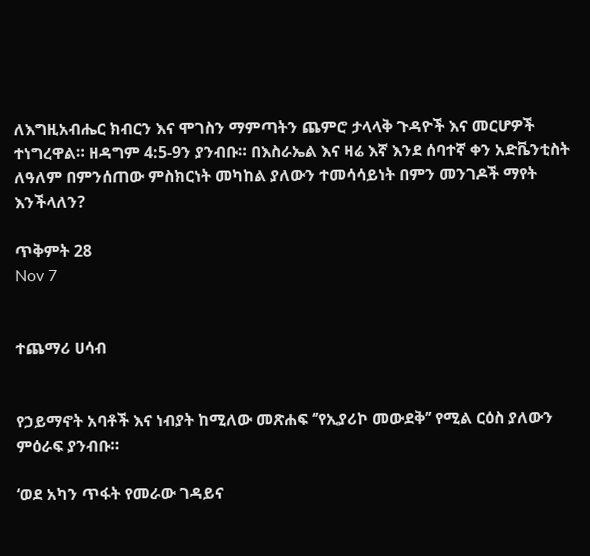ለእግዚአብሔር ክብርን እና ሞገስን ማምጣትን ጨምሮ ታላላቅ ጉዳዮች እና መርሆዎች ተነግረዋል። ዘዳግም 4:5-9ን ያንብቡ። በእስራኤል እና ዛሬ እኛ እንደ ሰባተኛ ቀን አድቬንቲስት ለዓለም በምንሰጠው ምስክርነት መካከል ያለውን ተመሳሳይነት በምን መንገዶች ማየት እንችላለን?

ጥቅምት 28
Nov 7


ተጨማሪ ሀሳብ


የኃይማኖት አባቶች እና ነብያት ከሚለው መጽሐፍ ‘’የኢያሪኮ መውደቅ’’ የሚል ርዕስ ያለውን ምዕራፍ ያንብቡ።

‘ወደ አካን ጥፋት የመራው ገዳይና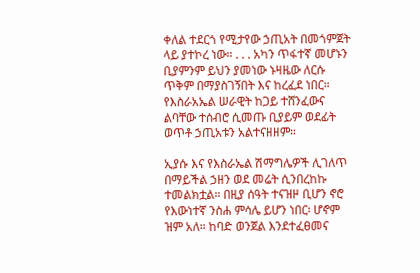ቀለል ተደርጎ የሚታየው ኃጢአት በመጎምጀት ላይ ያተኮረ ነው። . . . አካን ጥፋተኛ መሆኑን ቢያምንም ይህን ያመነው ኑዛዜው ለርሱ ጥቅም በማያስገኝበት እና ከረፈደ ነበር። የእስራአኤል ሠራዊት ከጋይ ተሸንፈውና ልባቸው ተሰብሮ ሲመጡ ቢያይም ወደፊት ወጥቶ ኃጢአቱን አልተናዘዘም።

ኢያሱ እና የእስራኤል ሽማግሌዎች ሊገለጥ በማይችል ኃዘን ወደ መሬት ሲንበረከኩ ተመልክቷል። በዚያ ሰዓት ተናዝዞ ቢሆን ኖሮ የእውነተኛ ንስሐ ምሳሌ ይሆን ነበር፡ ሆኖም ዝም አለ። ከባድ ወንጀል እንደተፈፀመና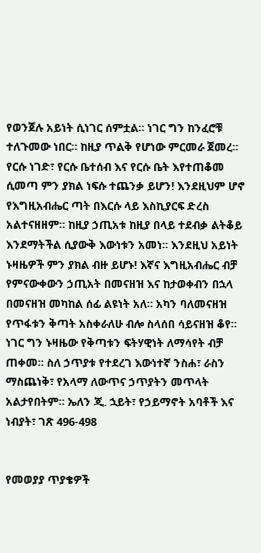የወንጀሉ አይነት ሲነገር ሰምቷል። ነገር ግን ከንፈሮቹ ተለጉመው ነበር። ከዚያ ጥልቅ የሆነው ምርመራ ጀመረ። የርሱ ነገድ፣ የርሱ ቤተሰብ እና የርሱ ቤት እየተጠቆመ ሲመጣ ምን ያክል ነፍሱ ተጨንቃ ይሆን! እንደዚህም ሆኖ የእግዚአብሔር ጣት በእርሱ ላይ እስኪያርፍ ድረስ አልተናዘዘም። ከዚያ ኃጢአቱ ከዚያ በላይ ተደብቃ ልትቆይ እንደማትችል ሲያውቅ እውነቱን አመነ። እንደዚህ አይነት ኑዛዜዎች ምን ያክል ብዙ ይሆኑ! እኛና እግዚአብሔር ብቻ የምናውቀውን ኃጢአት በመናዘዝ እና ከታወቀብን በኋላ በመናዘዝ መካከል ሰፊ ልዩነት አለ። አካን ባለመናዘዝ የጥፋቱን ቅጣት አስቀራለሁ ብሎ ስላሰበ ሳይናዘዝ ቆየ። ነገር ግን ኑዛዜው የቅጣቱን ፍትሃዊነት ለማሳየት ብቻ ጠቀመ። ስለ ኃጥያቱ የተደረገ እውነተኛ ንስሐ፣ ራስን ማስጨነቅ፣ የአላማ ለውጥና ኃጥያትን መጥላት አልታየበትም። ኤለን ጂ. ኋይት፣ የኃይማኖት አባቶች እና ነብያት፣ ገጽ 496-498


የመወያያ ጥያቄዎች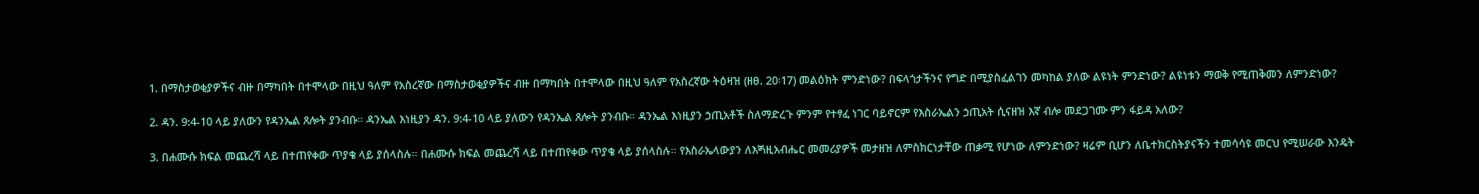1. በማስታወቂያዎችና ብዙ በማካበት በተሞላው በዚህ ዓለም የአስረኛው በማስታወቂያዎችና ብዙ በማካበት በተሞላው በዚህ ዓለም የአስረኛው ትዕዛዝ (ዘፀ. 20፡17) መልዕክት ምንድነው? በፍላጎታችንና የግድ በሚያስፈልገን መካከል ያለው ልዩነት ምንድነው? ልዩነቱን ማወቅ የሚጠቅመን ለምንድነው?

2. ዳን. 9:4-10 ላይ ያለውን የዳንኤል ጸሎት ያንብቡ። ዳንኤል እነዚያን ዳን. 9:4-10 ላይ ያለውን የዳንኤል ጸሎት ያንብቡ። ዳንኤል እነዚያን ኃጢአቶች ስለማድረጉ ምንም የተፃፈ ነገር ባይኖርም የእስራኤልን ኃጢአት ሲናዘዝ እኛ ብሎ መደጋገሙ ምን ፋይዳ አለው?

3. በሐሙሱ ክፍል መጨረሻ ላይ በተጠየቀው ጥያቄ ላይ ያሰላስሉ። በሐሙሱ ክፍል መጨረሻ ላይ በተጠየቀው ጥያቄ ላይ ያሰላስሉ። የእስራኤላውያን ለእጝዚአብሔር መመሪያዎች መታዘዝ ለምስክርነታቸው ጠቃሚ የሆነው ለምንድነው? ዛሬም ቢሆን ለቤተክርስትያናችን ተመሳሳዩ መርህ የሚሠራው እንዴት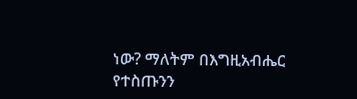ነው? ማለትም በእግዚአብሔር የተስጡንን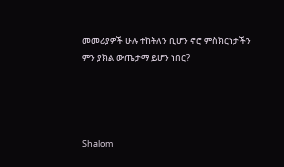መመሪያዎች ሁሉ ተከትለን ቢሆን ኖሮ ምስክርነታችን ምን ያክል ውጤታማ ይሆን ነበር?




Shalom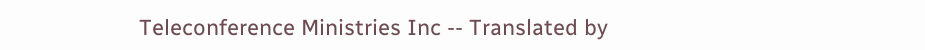Teleconference Ministries Inc -- Translated by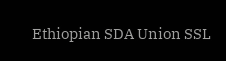Ethiopian SDA Union SSL